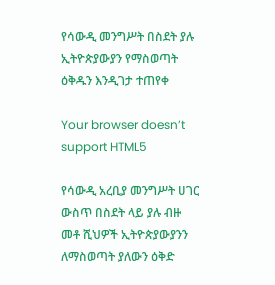የሳውዲ መንግሥት በስደት ያሉ ኢትዮጵያውያን የማስወጣት ዕቅዱን እንዲገታ ተጠየቀ

Your browser doesn’t support HTML5

የሳውዲ አረቢያ መንግሥት ሀገር ውስጥ በስደት ላይ ያሉ ብዙ መቶ ሺህዎች ኢትዮጵያውያንን ለማስወጣት ያለውን ዕቅድ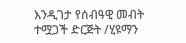እንዲገታ የሰብዓዊ መብት ተሟጋች ድርጅት /ሂዩማን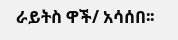ራይትስ ዋች/ አሳሰበ፡፡